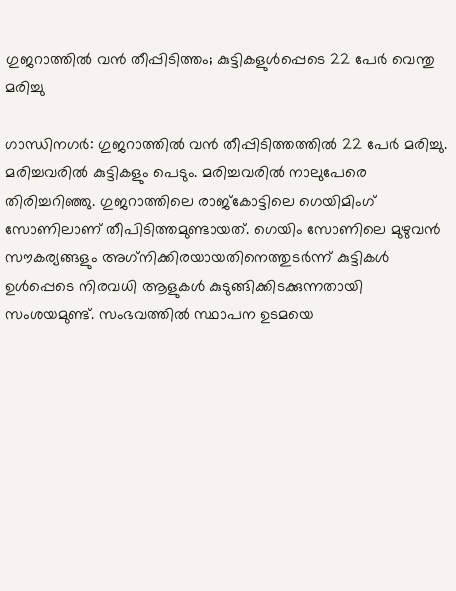ഗുജറാത്തില്‍ വന്‍ തീപ്പിടിത്തം; കുട്ടികളുള്‍പ്പെടെ 22 പേര്‍ വെന്തു മരിച്ചു

ഗാന്ധിനഗര്‍: ഗുജറാത്തില്‍ വന്‍ തീപ്പിടിത്തത്തില്‍ 22 പേര്‍ മരിച്ചു. മരിച്ചവരില്‍ കുട്ടികളും പെടും. മരിച്ചവരില്‍ നാലുപേരെ തിരിച്ചറിഞ്ഞു. ഗുജറാത്തിലെ രാജ്കോട്ടിലെ ഗെയിമിംഗ് സോണിലാണ് തീപിടിത്തമുണ്ടായത്. ഗെയിം സോണിലെ മുഴുവന്‍ സൗകര്യങ്ങളും അഗ്‌നിക്കിരയായതിനെത്തുടര്‍ന്ന് കുട്ടികള്‍ ഉള്‍പ്പെടെ നിരവധി ആളുകള്‍ കുടുങ്ങിക്കിടക്കുന്നതായി സംശയമുണ്ട്. സംഭവത്തില്‍ സ്ഥാപന ഉടമയെ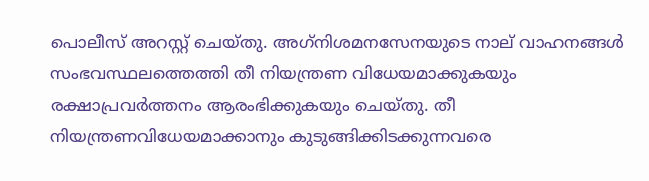പൊലീസ് അറസ്റ്റ് ചെയ്തു. അഗ്‌നിശമനസേനയുടെ നാല് വാഹനങ്ങള്‍ സംഭവസ്ഥലത്തെത്തി തീ നിയന്ത്രണ വിധേയമാക്കുകയും രക്ഷാപ്രവര്‍ത്തനം ആരംഭിക്കുകയും ചെയ്തു. തീ നിയന്ത്രണവിധേയമാക്കാനും കുടുങ്ങിക്കിടക്കുന്നവരെ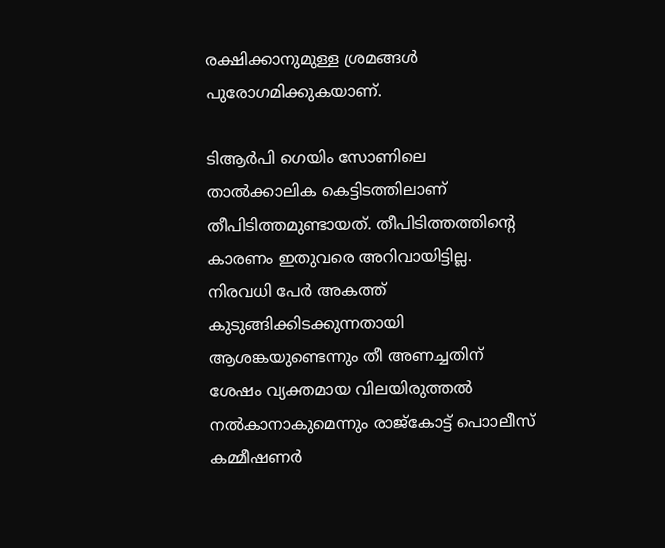രക്ഷിക്കാനുമുള്ള ശ്രമങ്ങള്‍ പുരോഗമിക്കുകയാണ്.

ടിആര്‍പി ഗെയിം സോണിലെ താല്‍ക്കാലിക കെട്ടിടത്തിലാണ് തീപിടിത്തമുണ്ടായത്. തീപിടിത്തത്തിന്റെ കാരണം ഇതുവരെ അറിവായിട്ടില്ല. നിരവധി പേര്‍ അകത്ത് കുടുങ്ങിക്കിടക്കുന്നതായി ആശങ്കയുണ്ടെന്നും തീ അണച്ചതിന് ശേഷം വ്യക്തമായ വിലയിരുത്തല്‍ നല്‍കാനാകുമെന്നും രാജ്കോട്ട് പൊാലീസ് കമ്മീഷണര്‍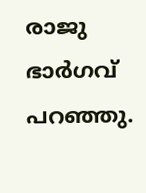രാജു ഭാര്‍ഗവ് പറഞ്ഞു.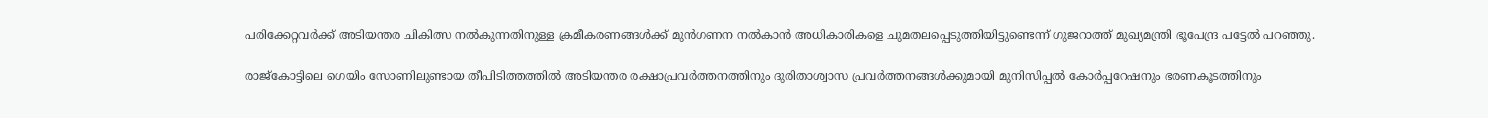പരിക്കേറ്റവര്‍ക്ക് അടിയന്തര ചികിത്സ നല്‍കുന്നതിനുള്ള ക്രമീകരണങ്ങള്‍ക്ക് മുന്‍ഗണന നല്‍കാന്‍ അധികാരികളെ ചുമതലപ്പെടുത്തിയിട്ടുണ്ടെന്ന് ഗുജറാത്ത് മുഖ്യമന്ത്രി ഭൂപേന്ദ്ര പട്ടേല്‍ പറഞ്ഞു.

രാജ്കോട്ടിലെ ഗെയിം സോണിലുണ്ടായ തീപിടിത്തത്തില്‍ അടിയന്തര രക്ഷാപ്രവര്‍ത്തനത്തിനും ദുരിതാശ്വാസ പ്രവര്‍ത്തനങ്ങള്‍ക്കുമായി മുനിസിപ്പല്‍ കോര്‍പ്പറേഷനും ഭരണകൂടത്തിനും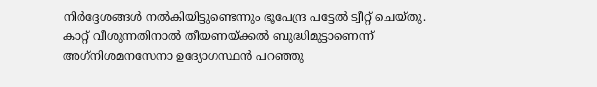നിര്‍ദ്ദേശങ്ങള്‍ നല്‍കിയിട്ടുണ്ടെന്നും ഭൂപേന്ദ്ര പട്ടേല്‍ ട്വീറ്റ് ചെയ്തു. കാറ്റ് വീശുന്നതിനാല്‍ തീയണയ്ക്കല്‍ ബുദ്ധിമുട്ടാണെന്ന് അഗ്‌നിശമനസേനാ ഉദ്യോഗസ്ഥന്‍ പറഞ്ഞു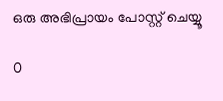ഒരു അഭിപ്രായം പോസ്റ്റ് ചെയ്യൂ

0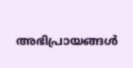അഭിപ്രായങ്ങള്‍